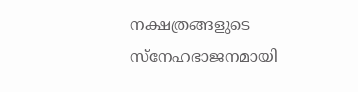നക്ഷത്രങ്ങളുടെ സ്നേഹഭാജനമായി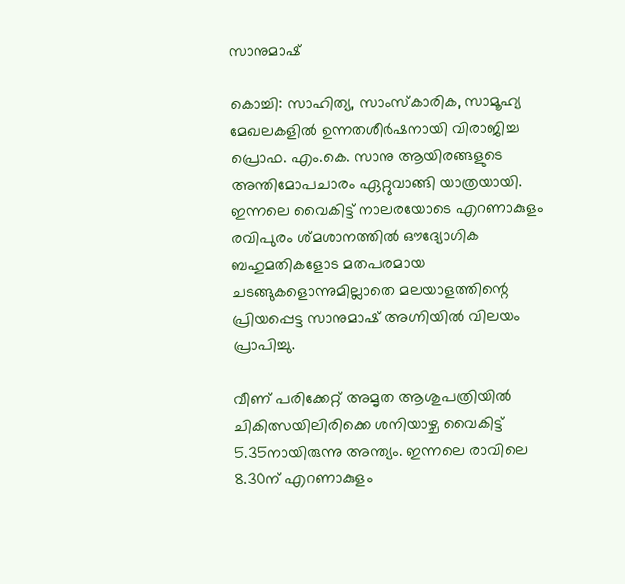സാനുമാഷ്

കൊച്ചി: സാഹിത്യ, സാംസ്കാരിക, സാമൂഹ്യ മേഖലകളിൽ ഉന്നതശീർഷനായി വിരാജിച്ച പ്രൊഫ. എം.കെ. സാനു ആയിരങ്ങളുടെ അന്തിമോപചാരം ഏറ്റുവാങ്ങി യാത്രയായി. ഇന്നലെ വൈകിട്ട് നാലരയോടെ എറണാകുളം രവിപുരം ശ്മശാനത്തിൽ ഔദ്യോഗിക ബഹുമതികളോട മതപരമായ ചടങ്ങുകളൊന്നുമില്ലാതെ മലയാളത്തിന്റെ പ്രിയപ്പെട്ട സാനുമാഷ് അഗ്നിയിൽ വിലയം പ്രാപിച്ചു.

വീണ് പരിക്കേറ്റ് അമൃത ആശുപത്രിയിൽ ചികിത്സയിലിരിക്കെ ശനിയാഴ്ച വൈകിട്ട് 5.35നായിരുന്നു അന്ത്യം. ഇന്നലെ രാവിലെ 8.30ന് എറണാകുളം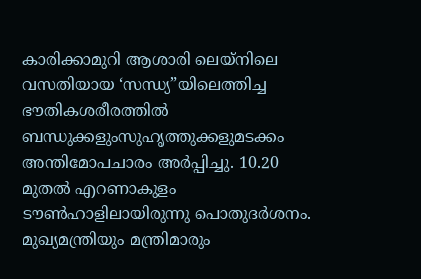കാരിക്കാമുറി ആശാരി ലെയ്‌നിലെ വസതിയായ ‘സന്ധ്യ”യിലെത്തിച്ച ഭൗതികശരീരത്തിൽ ബന്ധുക്കളുംസുഹൃത്തുക്കളുമടക്കം അന്തിമോപചാരം അർപ്പിച്ചു. 10.20 മുതൽ എറണാകുളം ടൗൺഹാളിലായിരുന്നു പൊതുദർശനം. മുഖ്യമന്ത്രിയും മന്ത്രിമാരും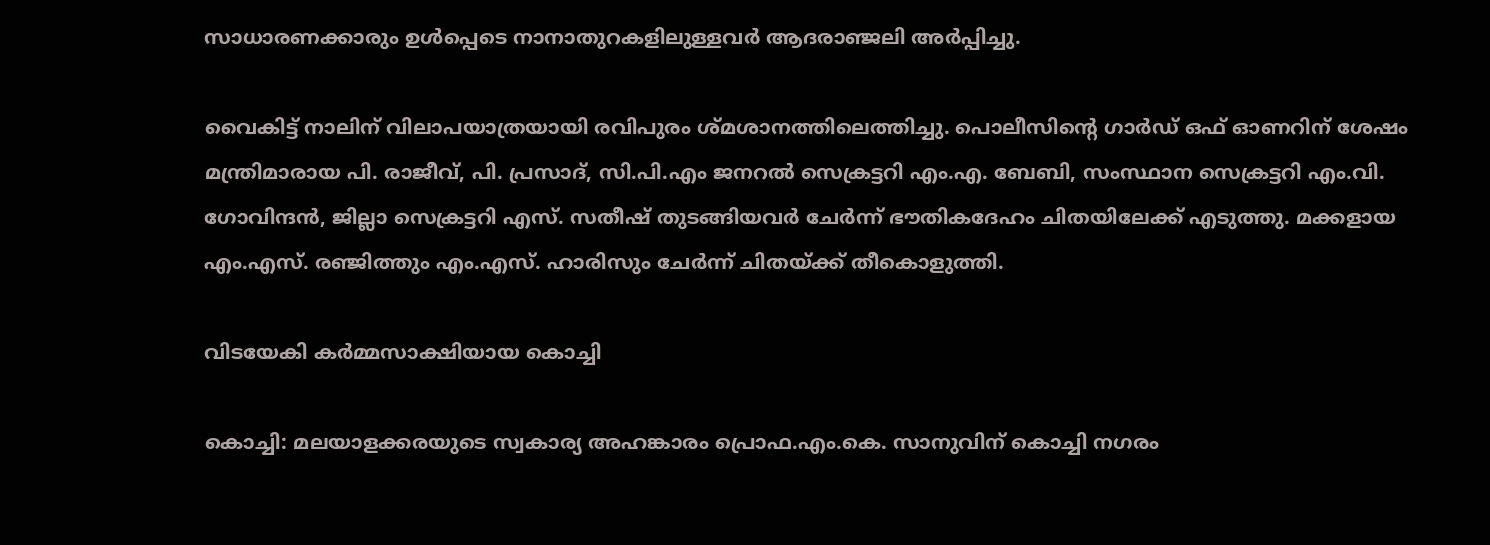സാധാരണക്കാരും ഉൾപ്പെടെ നാനാതുറകളിലുള്ളവർ ആദരാഞ്ജലി അർപ്പിച്ചു.

വൈകിട്ട് നാലിന് വിലാപയാത്രയായി രവിപുരം ശ്മശാനത്തിലെത്തിച്ചു. പൊലീസിന്റെ ഗാർഡ് ഒഫ് ഓണറിന് ശേഷം മന്ത്രിമാരായ പി. രാജീവ്, പി. പ്രസാദ്, സി.പി.എം ജനറൽ സെക്രട്ടറി എം.എ. ബേബി, സംസ്ഥാന സെക്രട്ടറി എം.വി. ഗോവിന്ദൻ, ജില്ലാ സെക്രട്ടറി എസ്. സതീഷ് തുടങ്ങിയവർ ചേർന്ന് ഭൗതികദേഹം ചിതയിലേക്ക് എടുത്തു. മക്കളായ എം.എസ്. രഞ്ജിത്തും എം.എസ്. ഹാരിസും ചേർന്ന് ചിതയ്‌ക്ക് തീകൊളുത്തി.

വിടയേകി കർമ്മസാക്ഷിയായ കൊച്ചി

കൊച്ചി: മലയാളക്കരയുടെ സ്വകാര്യ അഹങ്കാരം പ്രൊഫ.എം.കെ. സാനുവിന് കൊച്ചി നഗരം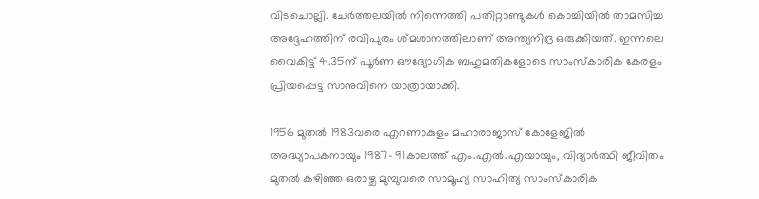വിടചൊല്ലി. ചേർത്തലയിൽ നിന്നെത്തി പതിറ്റാണ്ടുകൾ കൊച്ചിയിൽ താമസിച്ച അദ്ദേഹത്തിന് രവിപുരം ശ്‌മശാനത്തിലാണ് അന്ത്യനിദ്ര ഒരുക്കിയത്. ഇന്നലെ വൈകിട്ട് 4.35ന് പൂർണ ഔദ്യോഗിക ബഹുമതികളോടെ സാംസ്കാരിക കേരളം പ്രിയപ്പെട്ട സാനുവിനെ യാത്രായാക്കി.

1956 മുതൽ 1983വരെ എറണാകുളം മഹാരാജാസ് കോളേജിൽ അദ്ധ്യാപകനായും 1987- 91കാലത്ത് എം.എൽ.എയായും, വിദ്യാർത്ഥി ജീവിതം മുതൽ കഴിഞ്ഞ ഒരാഴ്ച മുമ്പുവരെ സാമൂഹ്യ സാഹിത്യ സാംസ്കാരിക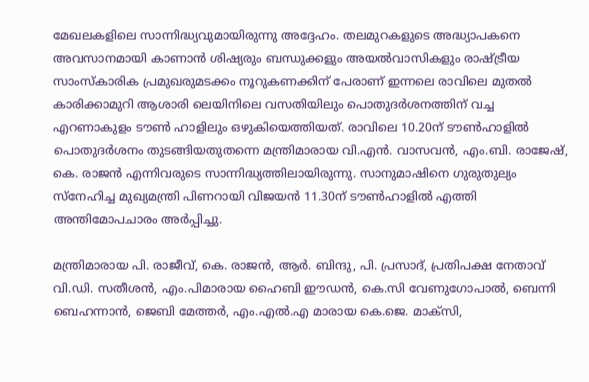മേഖലകളിലെ സാന്നിദ്ധ്യവുമായിരുന്നു അദ്ദേഹം. തലമുറകളുടെ അദ്ധ്യാപകനെ അവസാനമായി കാണാൻ ശിഷ്യരും ബന്ധുക്കളും അയൽവാസികളും രാഷ്ട്രീയ സാംസ്കാരിക പ്രമുഖരുമടക്കം നൂറുകണക്കിന് പേരാണ് ഇന്നലെ രാവിലെ മുതൽ കാരിക്കാമുറി ആശാരി ലെയിനിലെ വസതിയിലും പൊതുദർശനത്തിന് വച്ച എറണാകുളം ടൗൺ ഹാളിലും ഒഴുകിയെത്തിയത്. രാവിലെ 10.20ന് ടൗൺഹാളിൽ പൊതുദർശനം തുടങ്ങിയതുതന്നെ മന്ത്രിമാരായ വി.എൻ. വാസവൻ, എം.ബി. രാജേഷ്, കെ. രാജൻ എന്നിവരുടെ സാന്നിദ്ധ്യത്തിലായിരുന്നു. സാനുമാഷിനെ ഗുരുതുല്യം സ്നേഹിച്ച മുഖ്യമന്ത്രി പിണറായി വിജയൻ 11.30ന് ടൗൺഹാളിൽ എത്തി അന്തിമോപചാരം അർപ്പിച്ചു.

മന്ത്രിമാരായ പി. രാജീവ്, കെ. രാജൻ, ആർ. ബിന്ദു, പി. പ്രസാദ്, പ്രതിപക്ഷ നേതാവ് വി.ഡി. സതീശൻ, എം.പിമാരായ ഹൈബി ഈഡൻ, കെ.സി വേണുഗോപാൽ, ബെന്നി ബെഹന്നാൻ, ജെബി മേത്തർ, എം.എൽ.എ മാരായ കെ.ജെ. മാക്സി,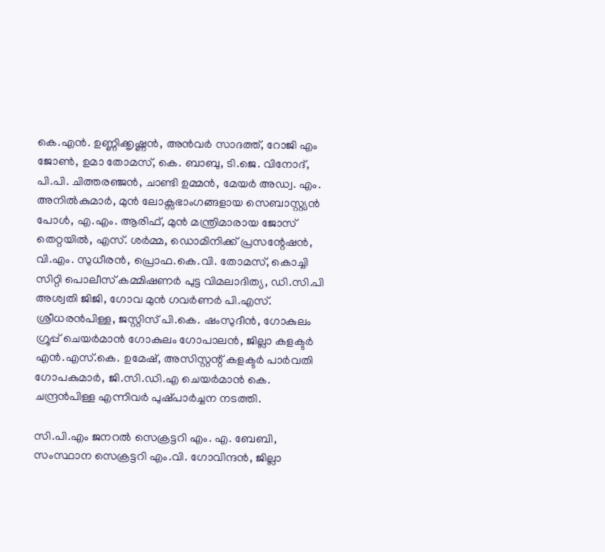കെ.എൻ. ഉണ്ണിക്കൃഷ്ണൻ, അൻവർ സാദത്ത്, റോജി എം ജോൺ, ഉമാ തോമസ്, കെ. ബാബു, ടി.ജെ. വിനോദ്, പി.പി. ചിത്തരഞ്ജൻ, ചാണ്ടി ഉമ്മൻ, മേയർ അഡ്വ. എം. അനിൽകുമാർ, മുൻ ലോക്സഭാംഗങ്ങളായ സെബാസ്റ്റ്യൻ പോൾ, എ.എം. ആരിഫ്, മുൻ മന്ത്രിമാരായ ജോസ് തെറ്റയിൽ, എസ്. ശർമ്മ, ഡൊമിനിക്ക് പ്രസന്റേഷൻ, വി.എം. സുധീരൻ, പ്രൊഫ.കെ.വി. തോമസ്, കൊച്ചി സിറ്റി പൊലീസ് കമ്മിഷണർ പുട്ട വിമലാദിത്യ, ഡി.സി.പി അശ്വതി ജിജി, ഗോവ മുൻ ഗവർണർ പി.എസ്. ശ്രീധരൻപിള്ള, ജസ്റ്റിസ് പി.കെ. ഷംസുദീൻ, ഗോകുലം ഗ്രൂപ്പ് ചെയർമാൻ ഗോകുലം ഗോപാലൻ, ജില്ലാ കളക്ടർ എൻ.എസ്.കെ. ഉമേഷ്, അസിസ്റ്റന്റ് കളക്ടർ പാർവതി ഗോപകുമാർ, ജി.സി.ഡി.എ ചെയർമാൻ കെ. ചന്ദ്രൻപിള്ള എന്നിവർ പുഷ്‌പാർച്ചന നടത്തി.

സി.പി.എം ജനറൽ സെക്രട്ടറി എം. എ. ബേബി, സംസ്ഥാന സെക്രട്ടറി എം.വി. ഗോവിന്ദൻ, ജില്ലാ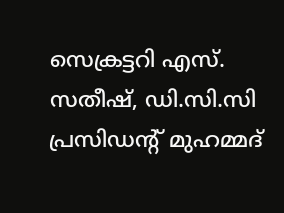സെക്രട്ടറി എസ്. സതീഷ്, ഡി.സി.സി പ്രസിഡന്റ് മുഹമ്മദ്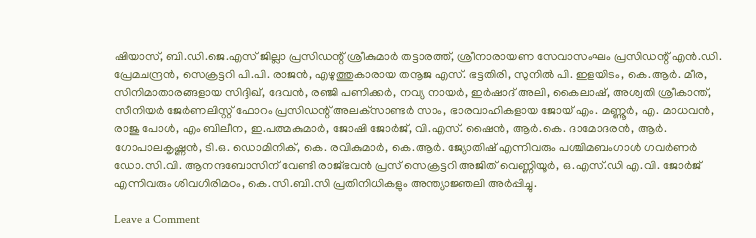ഷിയാസ്, ബി.ഡി.ജെ.എസ് ജില്ലാ പ്രസിഡന്റ് ശ്രീകുമാർ തട്ടാരത്ത്, ശ്രീനാരായണ സേവാസംഘം പ്രസിഡന്റ് എൻ.ഡി. പ്രേമചന്ദ്രൻ, സെക്രട്ടറി പി.പി. രാജൻ, എഴുത്തുകാരായ തനൂജ എസ്. ഭട്ടതിരി, സുനിൽ പി. ഇളയിടം, കെ.ആർ. മീര, സിനിമാതാരങ്ങളായ സിദ്ദിഖ്, ദേവൻ, രഞ്ജി പണിക്കർ, നവ്യ നായർ, ഇർഷാദ് അലി, കൈലാഷ്, അശ്വതി ശ്രീകാന്ത്, സീനിയർ ജേർണലിസ്റ്റ് ഫോറം പ്രസിഡന്റ് അലക്‌സാണ്ടർ സാം, ഭാരവാഹികളായ ജോയ് എം. മണ്ണൂർ, എ. മാധവൻ, രാജു പോൾ, എം ബിലീന, ഇ.പത്മകുമാർ, ജോഷി ജോർജ്, വി.എസ്. ഷൈൻ, ആർ.കെ. ദാമോദരൻ, ആർ. ഗോപാലകൃഷ്ണൻ, ടി.ഒ. ഡൊമിനിക്, കെ. രവികുമാർ, കെ.ആർ. ജ്യോതിഷ് എന്നിവരും പശ്ചിമബംഗാൾ ഗവർണർ ഡോ.സി.വി. ആനന്ദബോസിന് വേണ്ടി രാജ്ഭവൻ പ്രസ് സെക്രട്ടറി അജിത് വെണ്ണിയൂ‌ർ, ഒ.എസ്.ഡി എ.വി. ജോർജ് എന്നിവരും ശിവഗിരിമഠം, കെ.സി.ബി.സി പ്രതിനിധികളും അന്ത്യാജ്ഞലി അർപ്പിച്ചു.

Leave a Comment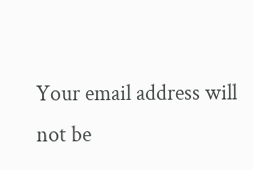Your email address will not be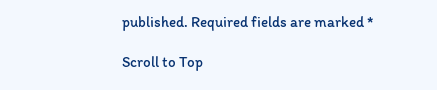published. Required fields are marked *

Scroll to Top